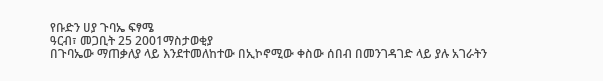የቡድን ሀያ ጉባኤ ፍፃሜ
ዓርብ፣ መጋቢት 25 2001ማስታወቂያ
በጉባኤው ማጠቃለያ ላይ እንደተመለከተው በኢኮኖሚው ቀስው ሰበብ በመንገዳገድ ላይ ያሉ አገራትን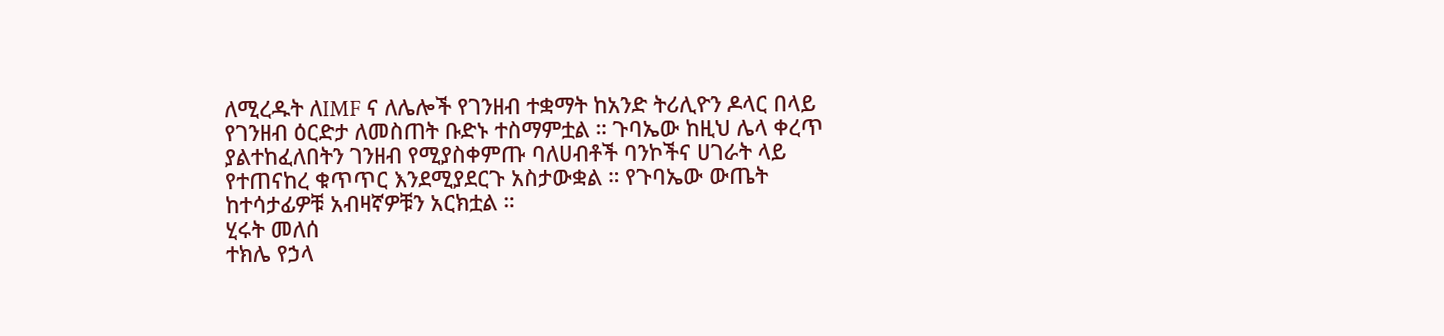ለሚረዱት ለIMF ና ለሌሎች የገንዘብ ተቋማት ከአንድ ትሪሊዮን ዶላር በላይ የገንዘብ ዕርድታ ለመስጠት ቡድኑ ተስማምቷል ። ጉባኤው ከዚህ ሌላ ቀረጥ ያልተከፈለበትን ገንዘብ የሚያስቀምጡ ባለሀብቶች ባንኮችና ሀገራት ላይ የተጠናከረ ቁጥጥር እንደሚያደርጉ አስታውቋል ። የጉባኤው ውጤት ከተሳታፊዎቹ አብዛኛዎቹን አርክቷል ።
ሂሩት መለሰ
ተክሌ የኃላ